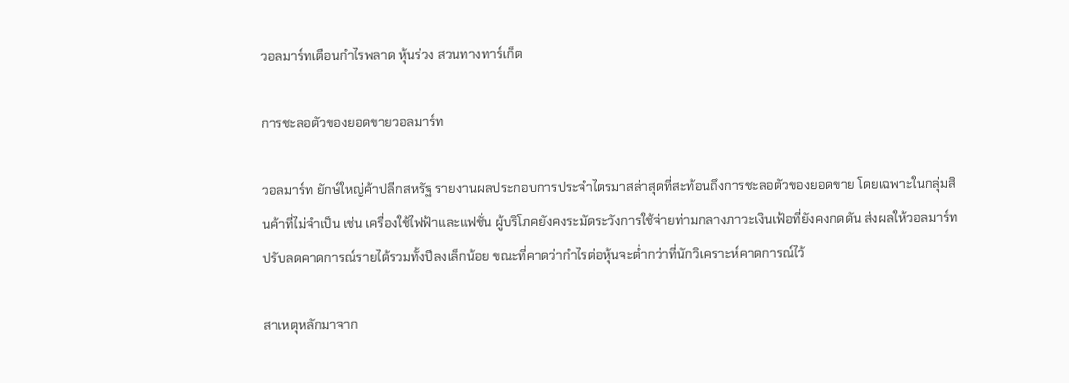วอลมาร์ทเตือนกำไรพลาด หุ้นร่วง สวนทางทาร์เก็ต

การชะลอตัวของยอดขายวอลมาร์ท

วอลมาร์ท ยักษ์ใหญ่ค้าปลีกสหรัฐ รายงานผลประกอบการประจำไตรมาสล่าสุดที่สะท้อนถึงการชะลอตัวของยอดขาย โดยเฉพาะในกลุ่มสินค้าที่ไม่จำเป็น เช่น เครื่องใช้ไฟฟ้าและแฟชั่น ผู้บริโภคยังคงระมัดระวังการใช้จ่ายท่ามกลางภาวะเงินเฟ้อที่ยังคงกดดัน ส่งผลให้วอลมาร์ทปรับลดคาดการณ์รายได้รวมทั้งปีลงเล็กน้อย ขณะที่คาดว่ากำไรต่อหุ้นจะต่ำกว่าที่นักวิเคราะห์คาดการณ์ไว้

สาเหตุหลักมาจาก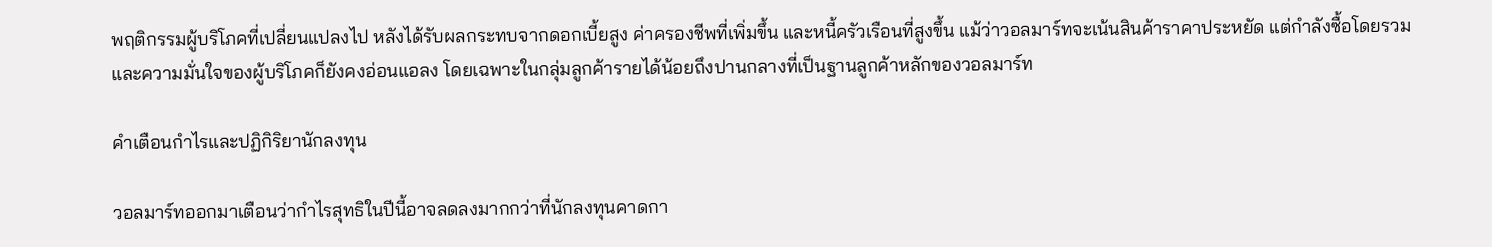พฤติกรรมผู้บริโภคที่เปลี่ยนแปลงไป หลังได้รับผลกระทบจากดอกเบี้ยสูง ค่าครองชีพที่เพิ่มขึ้น และหนี้ครัวเรือนที่สูงขึ้น แม้ว่าวอลมาร์ทจะเน้นสินค้าราคาประหยัด แต่กำลังซื้อโดยรวมและความมั่นใจของผู้บริโภคก็ยังคงอ่อนแอลง โดยเฉพาะในกลุ่มลูกค้ารายได้น้อยถึงปานกลางที่เป็นฐานลูกค้าหลักของวอลมาร์ท

คำเตือนกำไรและปฏิกิริยานักลงทุน

วอลมาร์ทออกมาเตือนว่ากำไรสุทธิในปีนี้อาจลดลงมากกว่าที่นักลงทุนคาดกา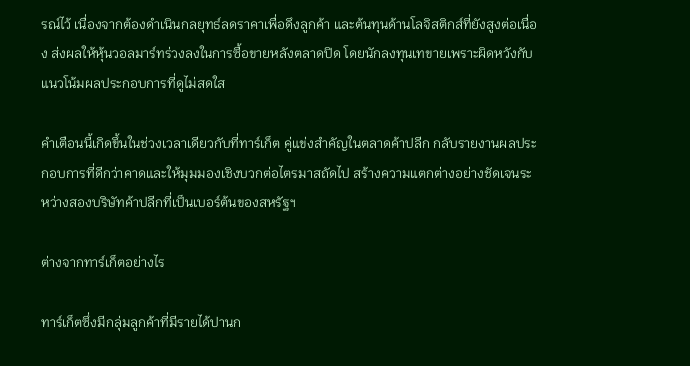รณ์ไว้ เนื่องจากต้องดำเนินกลยุทธ์ลดราคาเพื่อดึงลูกค้า และต้นทุนด้านโลจิสติกส์ที่ยังสูงต่อเนื่อง ส่งผลให้หุ้นวอลมาร์ทร่วงลงในการซื้อขายหลังตลาดปิด โดยนักลงทุนเทขายเพราะผิดหวังกับแนวโน้มผลประกอบการที่ดูไม่สดใส

คำเตือนนี้เกิดขึ้นในช่วงเวลาเดียวกับที่ทาร์เก็ต คู่แข่งสำคัญในตลาดค้าปลีก กลับรายงานผลประกอบการที่ดีกว่าคาดและให้มุมมองเชิงบวกต่อไตรมาสถัดไป สร้างความแตกต่างอย่างชัดเจนระหว่างสองบริษัทค้าปลีกที่เป็นเบอร์ต้นของสหรัฐฯ

ต่างจากทาร์เก็ตอย่างไร

ทาร์เก็ตซึ่งมีกลุ่มลูกค้าที่มีรายได้ปานก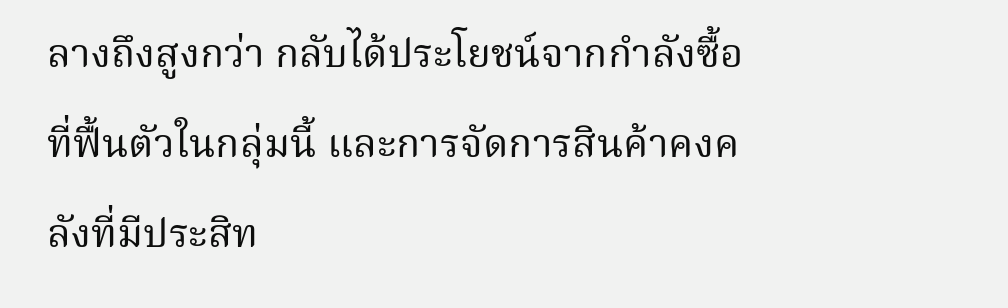ลางถึงสูงกว่า กลับได้ประโยชน์จากกำลังซื้อที่ฟื้นตัวในกลุ่มนี้ และการจัดการสินค้าคงคลังที่มีประสิท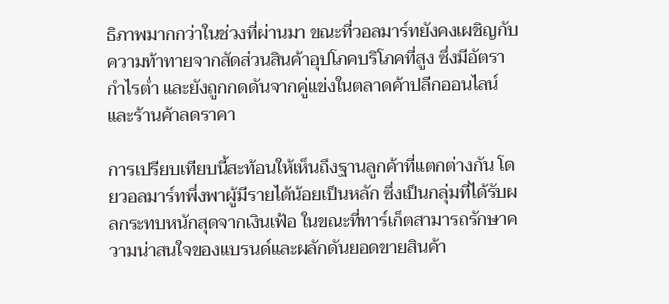ธิภาพมากกว่าในช่วงที่ผ่านมา ขณะที่วอลมาร์ทยังคงเผชิญกับความท้าทายจากสัดส่วนสินค้าอุปโภคบริโภคที่สูง ซึ่งมีอัตรากำไรต่ำ และยังถูกกดดันจากคู่แข่งในตลาดค้าปลีกออนไลน์และร้านค้าลดราคา

การเปรียบเทียบนี้สะท้อนให้เห็นถึงฐานลูกค้าที่แตกต่างกัน โดยวอลมาร์ทพึ่งพาผู้มีรายได้น้อยเป็นหลัก ซึ่งเป็นกลุ่มที่ได้รับผลกระทบหนักสุดจากเงินเฟ้อ ในขณะที่ทาร์เก็ตสามารถรักษาความน่าสนใจของแบรนด์และผลักดันยอดขายสินค้า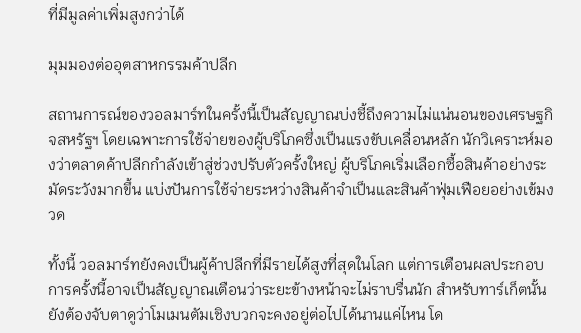ที่มีมูลค่าเพิ่มสูงกว่าได้

มุมมองต่ออุตสาหกรรมค้าปลีก

สถานการณ์ของวอลมาร์ทในครั้งนี้เป็นสัญญาณบ่งชี้ถึงความไม่แน่นอนของเศรษฐกิจสหรัฐฯ โดยเฉพาะการใช้จ่ายของผู้บริโภคซึ่งเป็นแรงขับเคลื่อนหลัก นักวิเคราะห์มองว่าตลาดค้าปลีกกำลังเข้าสู่ช่วงปรับตัวครั้งใหญ่ ผู้บริโภคเริ่มเลือกซื้อสินค้าอย่างระมัดระวังมากขึ้น แบ่งปันการใช้จ่ายระหว่างสินค้าจำเป็นและสินค้าฟุ่มเฟือยอย่างเข้มงวด

ทั้งนี้ วอลมาร์ทยังคงเป็นผู้ค้าปลีกที่มีรายได้สูงที่สุดในโลก แต่การเตือนผลประกอบการครั้งนี้อาจเป็นสัญญาณเตือนว่าระยะข้างหน้าจะไม่ราบรื่นนัก สำหรับทาร์เก็ตนั้น ยังต้องจับตาดูว่าโมเมนตัมเชิงบวกจะคงอยู่ต่อไปได้นานแค่ไหน โด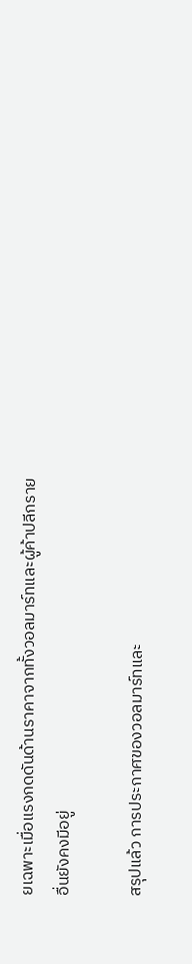ยเฉพาะเมื่อแรงกดดันด้านราคาจากทั้งวอลมาร์ทและผู้ค้าปลีกรายอื่นยังคงมีอยู่

สรุปแล้ว การประกาศของวอลมาร์ทและ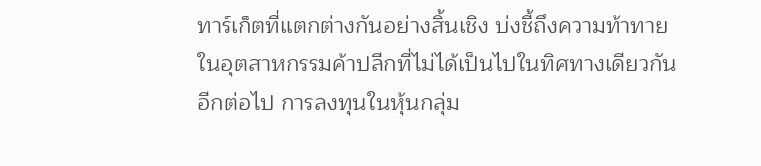ทาร์เก็ตที่แตกต่างกันอย่างสิ้นเชิง บ่งชี้ถึงความท้าทายในอุตสาหกรรมค้าปลีกที่ไม่ได้เป็นไปในทิศทางเดียวกันอีกต่อไป การลงทุนในหุ้นกลุ่ม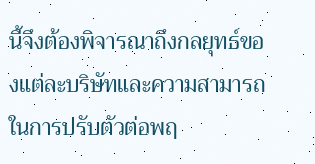นี้จึงต้องพิจารณาถึงกลยุทธ์ของแต่ละบริษัทและความสามารถในการปรับตัวต่อพฤ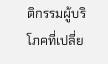ติกรรมผู้บริโภคที่เปลี่ย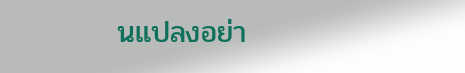นแปลงอย่า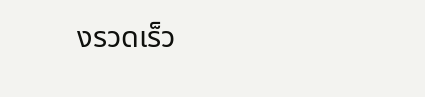งรวดเร็ว